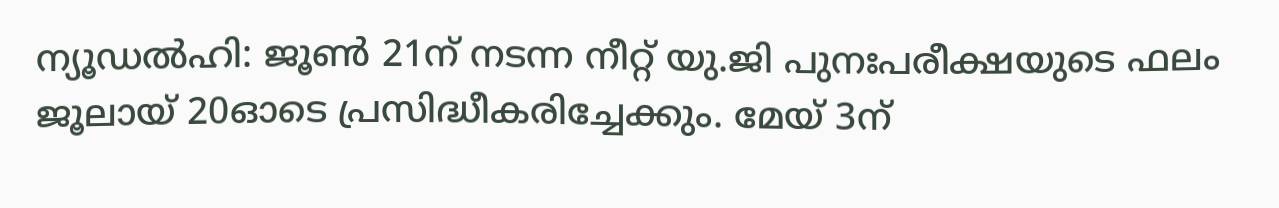ന്യൂഡൽഹി: ജൂൺ 21ന് നടന്ന നീറ്റ് യു.ജി പുനഃപരീക്ഷയുടെ ഫലം ജൂലായ് 20ഓടെ പ്രസിദ്ധീകരിച്ചേക്കും. മേയ് 3ന്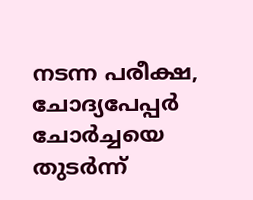നടന്ന പരീക്ഷ, ചോദ്യപേപ്പർ ചോർച്ചയെ തുടർന്ന്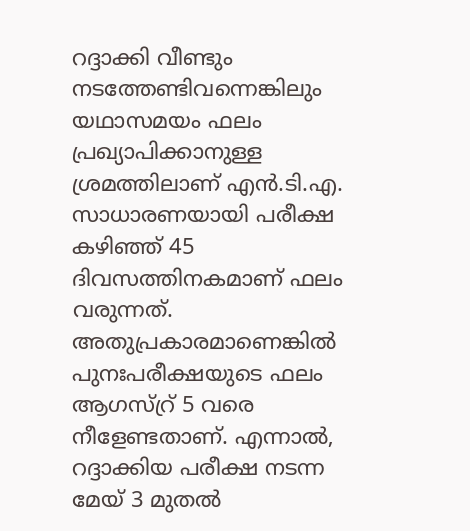റദ്ദാക്കി വീണ്ടും നടത്തേണ്ടിവന്നെങ്കിലും യഥാസമയം ഫലം പ്രഖ്യാപിക്കാനുള്ള ശ്രമത്തിലാണ് എൻ.ടി.എ. സാധാരണയായി പരീക്ഷ കഴിഞ്ഞ് 45 ദിവസത്തിനകമാണ് ഫലം വരുന്നത്. അതുപ്രകാരമാണെങ്കിൽ പുനഃപരീക്ഷയുടെ ഫലം ആഗസ്റ്ര് 5 വരെ നീളേണ്ടതാണ്. എന്നാൽ, റദ്ദാക്കിയ പരീക്ഷ നടന്ന മേയ് 3 മുതൽ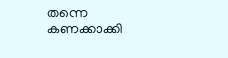തന്നെ കണക്കാക്കി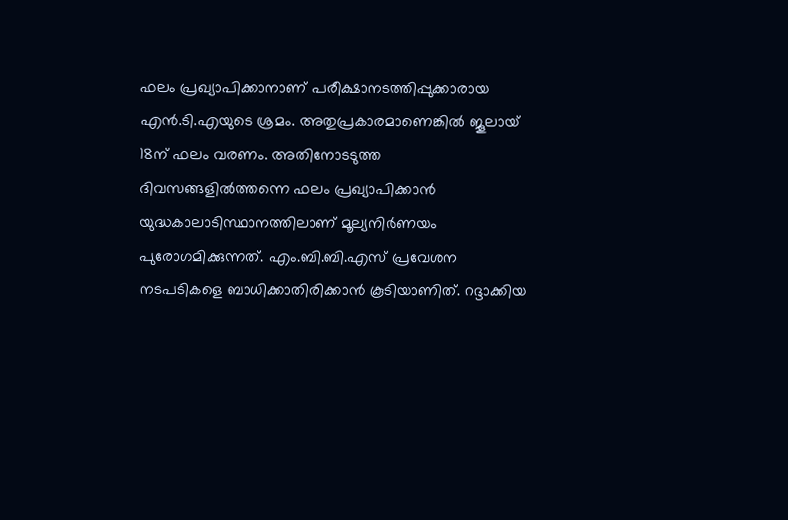ഫലം പ്രഖ്യാപിക്കാനാണ് പരീക്ഷാനടത്തിപ്പുക്കാരായ എൻ.ടി.എയുടെ ശ്രമം. അതുപ്രകാരമാണെങ്കിൽ ജൂലായ് 18ന് ഫലം വരണം. അതിനോടടുത്ത ദിവസങ്ങളിൽത്തന്നെ ഫലം പ്രഖ്യാപിക്കാൻ യുദ്ധകാലാടിസ്ഥാനത്തിലാണ് മൂല്യനിർണയം പുരോഗമിക്കുന്നത്. എം.ബി.ബി.എസ് പ്രവേശന നടപടികളെ ബാധിക്കാതിരിക്കാൻ കൂടിയാണിത്. റദ്ദാക്കിയ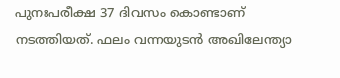പുനഃപരീക്ഷ 37 ദിവസം കൊണ്ടാണ് നടത്തിയത്. ഫലം വന്നയുടൻ അഖിലേന്ത്യാ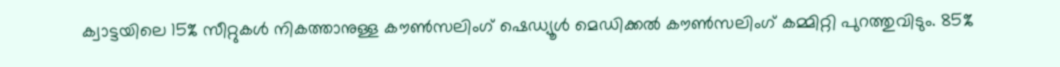ക്വാട്ടയിലെ 15% സീറ്റുകൾ നികത്താനുള്ള കൗൺസലിംഗ് ഷെഡ്യൂൾ മെഡിക്കൽ കൗൺസലിംഗ് കമ്മിറ്റി പുറത്തുവിടും. 85%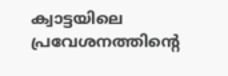ക്വാട്ടയിലെ പ്രവേശനത്തിന്റെ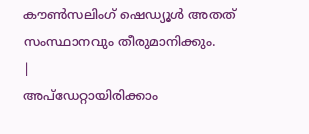കൗൺസലിംഗ് ഷെഡ്യൂൾ അതത് സംസ്ഥാനവും തീരുമാനിക്കും.
|
അപ്ഡേറ്റായിരിക്കാം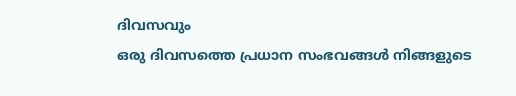ദിവസവും
ഒരു ദിവസത്തെ പ്രധാന സംഭവങ്ങൾ നിങ്ങളുടെ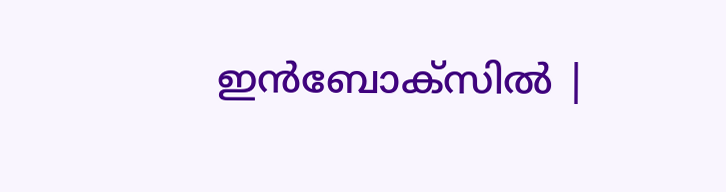ഇൻബോക്സിൽ |